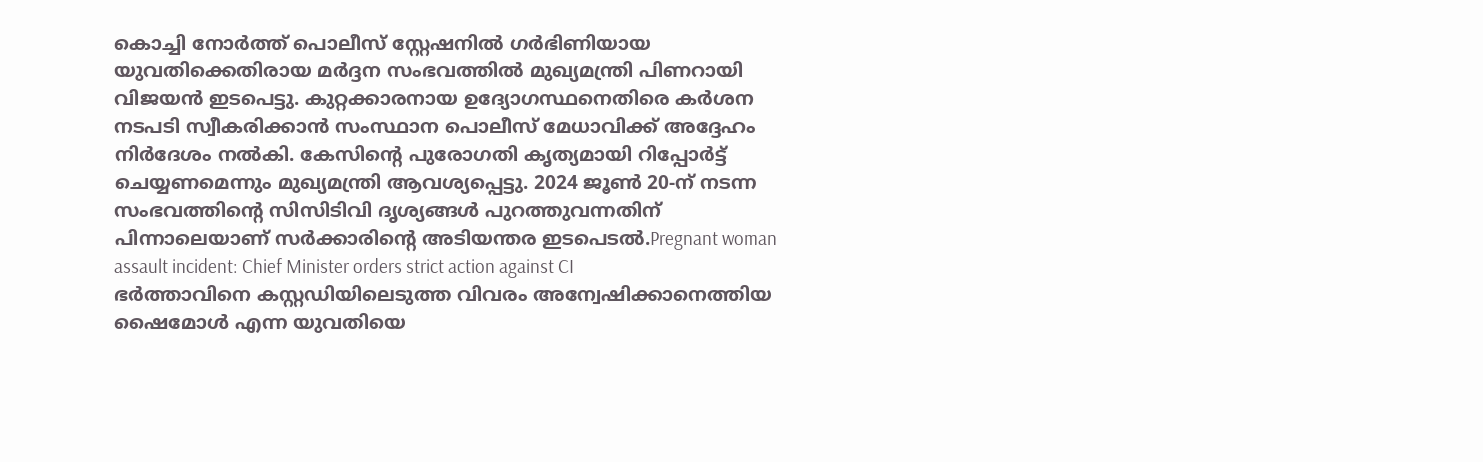കൊച്ചി നോർത്ത് പൊലീസ് സ്റ്റേഷനിൽ ഗർഭിണിയായ യുവതിക്കെതിരായ മർദ്ദന സംഭവത്തിൽ മുഖ്യമന്ത്രി പിണറായി വിജയൻ ഇടപെട്ടു. കുറ്റക്കാരനായ ഉദ്യോഗസ്ഥനെതിരെ കർശന നടപടി സ്വീകരിക്കാൻ സംസ്ഥാന പൊലീസ് മേധാവിക്ക് അദ്ദേഹം നിർദേശം നൽകി. കേസിന്റെ പുരോഗതി കൃത്യമായി റിപ്പോർട്ട് ചെയ്യണമെന്നും മുഖ്യമന്ത്രി ആവശ്യപ്പെട്ടു. 2024 ജൂൺ 20-ന് നടന്ന സംഭവത്തിന്റെ സിസിടിവി ദൃശ്യങ്ങൾ പുറത്തുവന്നതിന് പിന്നാലെയാണ് സർക്കാരിന്റെ അടിയന്തര ഇടപെടൽ.Pregnant woman assault incident: Chief Minister orders strict action against CI
ഭർത്താവിനെ കസ്റ്റഡിയിലെടുത്ത വിവരം അന്വേഷിക്കാനെത്തിയ ഷൈമോൾ എന്ന യുവതിയെ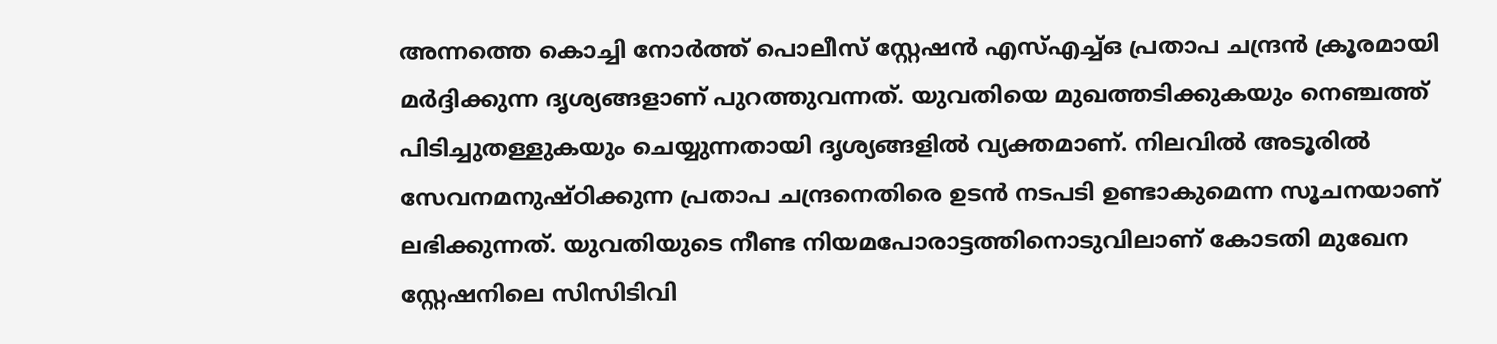അന്നത്തെ കൊച്ചി നോർത്ത് പൊലീസ് സ്റ്റേഷൻ എസ്എച്ച്ഒ പ്രതാപ ചന്ദ്രൻ ക്രൂരമായി മർദ്ദിക്കുന്ന ദൃശ്യങ്ങളാണ് പുറത്തുവന്നത്. യുവതിയെ മുഖത്തടിക്കുകയും നെഞ്ചത്ത് പിടിച്ചുതള്ളുകയും ചെയ്യുന്നതായി ദൃശ്യങ്ങളിൽ വ്യക്തമാണ്. നിലവിൽ അടൂരിൽ സേവനമനുഷ്ഠിക്കുന്ന പ്രതാപ ചന്ദ്രനെതിരെ ഉടൻ നടപടി ഉണ്ടാകുമെന്ന സൂചനയാണ് ലഭിക്കുന്നത്. യുവതിയുടെ നീണ്ട നിയമപോരാട്ടത്തിനൊടുവിലാണ് കോടതി മുഖേന സ്റ്റേഷനിലെ സിസിടിവി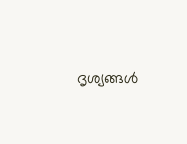ദൃശ്യങ്ങൾ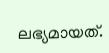ലഭ്യമായത്.